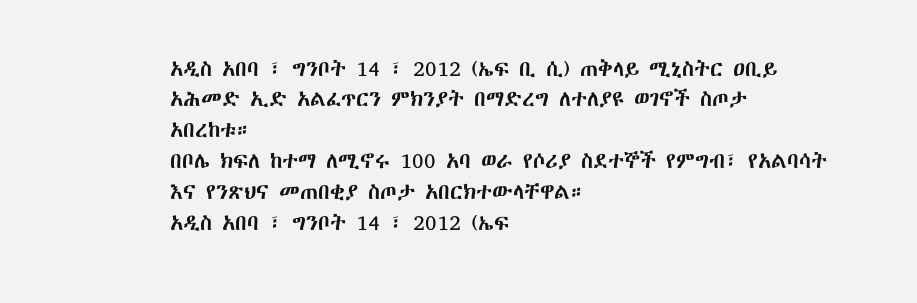አዲስ አበባ ፣ ግንቦት 14 ፣ 2012 (ኤፍ ቢ ሲ) ጠቅላይ ሚኒስትር ዐቢይ አሕመድ ኢድ አልፈጥርን ምክንያት በማድረግ ለተለያዩ ወገኖች ስጦታ አበረከቱ።
በቦሌ ክፍለ ከተማ ለሚኖሩ 100 አባ ወራ የሶሪያ ስደተኞች የምግብ፣ የአልባሳት እና የንጽህና መጠበቂያ ስጦታ አበርክተውላቸዋል።
አዲስ አበባ ፣ ግንቦት 14 ፣ 2012 (ኤፍ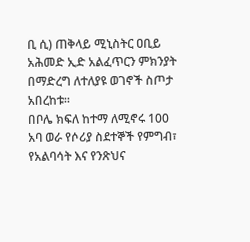ቢ ሲ) ጠቅላይ ሚኒስትር ዐቢይ አሕመድ ኢድ አልፈጥርን ምክንያት በማድረግ ለተለያዩ ወገኖች ስጦታ አበረከቱ።
በቦሌ ክፍለ ከተማ ለሚኖሩ 100 አባ ወራ የሶሪያ ስደተኞች የምግብ፣ የአልባሳት እና የንጽህና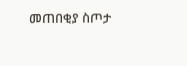መጠበቂያ ስጦታ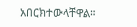አበርክተውላቸዋል።